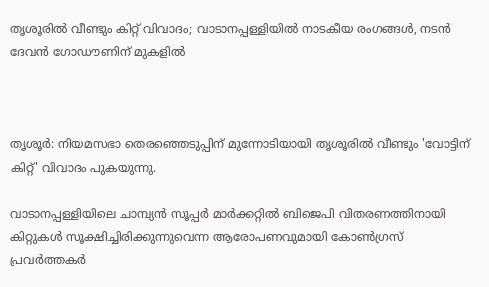തൃശൂരില്‍ വീണ്ടും കിറ്റ് വിവാദം; വാടാനപ്പള്ളിയില്‍ നാടകീയ രംഗങ്ങള്‍, നടൻ ദേവൻ ഗോഡൗണിന് മുകളിൽ



തൃശൂർ: നിയമസഭാ തെരഞ്ഞെടുപ്പിന് മുന്നോടിയായി തൃശൂരില്‍ വീണ്ടും 'വോട്ടിന് കിറ്റ്' വിവാദം പുകയുന്നു.

വാടാനപ്പള്ളിയിലെ ചാമ്പ്യൻ സൂപ്പർ മാർക്കറ്റില്‍ ബിജെപി വിതരണത്തിനായി കിറ്റുകള്‍ സൂക്ഷിച്ചിരിക്കുന്നുവെന്ന ആരോപണവുമായി കോണ്‍ഗ്രസ് പ്രവർത്തകർ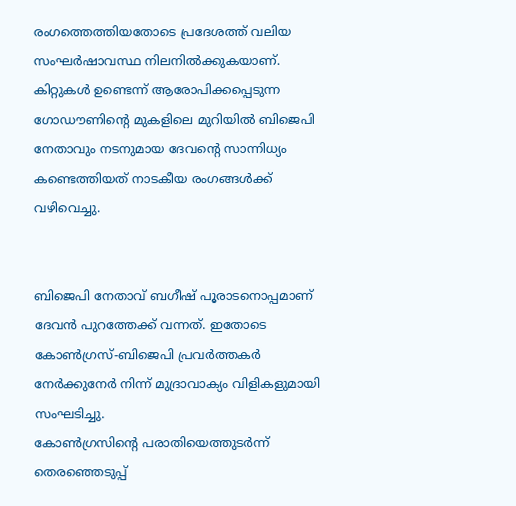രംഗത്തെത്തിയതോടെ പ്രദേശത്ത് വലിയ സംഘർഷാവസ്ഥ നിലനില്‍ക്കുകയാണ്. കിറ്റുകള്‍ ഉണ്ടെന്ന് ആരോപിക്കപ്പെടുന്ന ഗോഡൗണിന്റെ മുകളിലെ മുറിയില്‍ ബിജെപി നേതാവും നടനുമായ ദേവന്റെ സാന്നിധ്യം കണ്ടെത്തിയത് നാടകീയ രംഗങ്ങള്‍ക്ക് വഴിവെച്ചു.


ബിജെപി നേതാവ് ബഗീഷ് പൂരാടനൊപ്പമാണ് ദേവൻ പുറത്തേക്ക് വന്നത്. ഇതോടെ കോണ്‍ഗ്രസ്-ബിജെപി പ്രവർത്തകർ നേർക്കുനേർ നിന്ന് മുദ്രാവാക്യം വിളികളുമായി സംഘടിച്ചു.
കോണ്‍ഗ്രസിന്റെ പരാതിയെത്തുടർന്ന് തെരഞ്ഞെടുപ്പ്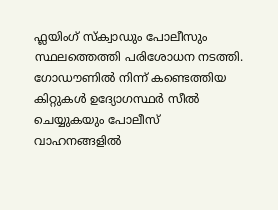ഫ്ലയിംഗ് സ്ക്വാഡും പോലീസും സ്ഥലത്തെത്തി പരിശോധന നടത്തി. ഗോഡൗണില്‍ നിന്ന് കണ്ടെത്തിയ കിറ്റുകള്‍ ഉദ്യോഗസ്ഥർ സീല്‍ ചെയ്യുകയും പോലീസ് വാഹനങ്ങളില്‍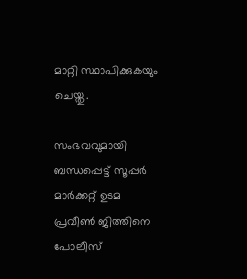മാറ്റി സ്ഥാപിക്കുകയും ചെയ്തു.

സംഭവവുമായി ബന്ധപ്പെട്ട് സൂപ്പർ മാർക്കറ്റ് ഉടമ പ്രവീണ്‍ ജിത്തിനെ പോലീസ്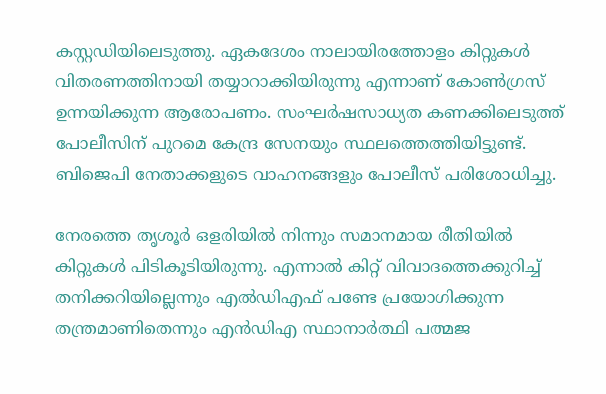കസ്റ്റഡിയിലെടുത്തു. ഏകദേശം നാലായിരത്തോളം കിറ്റുകള്‍ വിതരണത്തിനായി തയ്യാറാക്കിയിരുന്നു എന്നാണ് കോണ്‍ഗ്രസ് ഉന്നയിക്കുന്ന ആരോപണം. സംഘർഷസാധ്യത കണക്കിലെടുത്ത് പോലീസിന് പുറമെ കേന്ദ്ര സേനയും സ്ഥലത്തെത്തിയിട്ടുണ്ട്. ബിജെപി നേതാക്കളുടെ വാഹനങ്ങളും പോലീസ് പരിശോധിച്ചു.

നേരത്തെ തൃശൂർ ഒളരിയില്‍ നിന്നും സമാനമായ രീതിയില്‍ കിറ്റുകള്‍ പിടികൂടിയിരുന്നു. എന്നാല്‍ കിറ്റ് വിവാദത്തെക്കുറിച്ച്‌ തനിക്കറിയില്ലെന്നും എല്‍ഡിഎഫ് പണ്ടേ പ്രയോഗിക്കുന്ന തന്ത്രമാണിതെന്നും എൻഡിഎ സ്ഥാനാർത്ഥി പത്മജ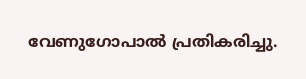വേണുഗോപാല്‍ പ്രതികരിച്ചു.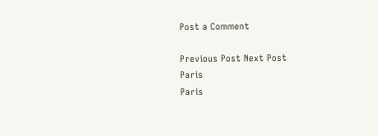Post a Comment

Previous Post Next Post
Paris
Paris